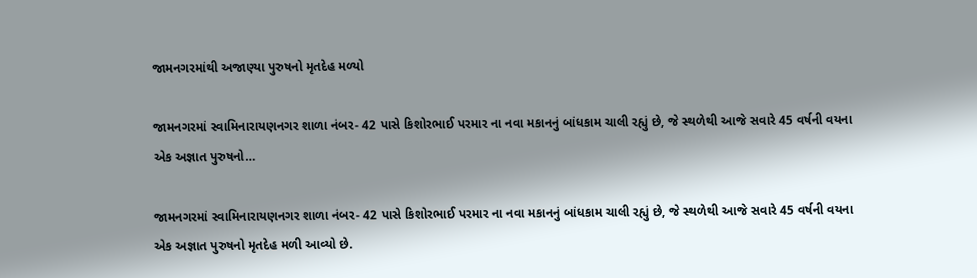જામનગરમાંથી અજાણ્યા પુરુષનો મૃતદેહ મળ્યો

જામનગરમાં સ્વામિનારાયણનગર શાળા નંબર- 42 પાસે કિશોરભાઈ પરમાર ના નવા મકાનનું બાંધકામ ચાલી રહ્યું છે, જે સ્થળેથી આજે સવારે 45 વર્ષની વયના એક અજ્ઞાત પુરુષનો…

જામનગરમાં સ્વામિનારાયણનગર શાળા નંબર- 42 પાસે કિશોરભાઈ પરમાર ના નવા મકાનનું બાંધકામ ચાલી રહ્યું છે, જે સ્થળેથી આજે સવારે 45 વર્ષની વયના એક અજ્ઞાત પુરુષનો મૃતદેહ મળી આવ્યો છે.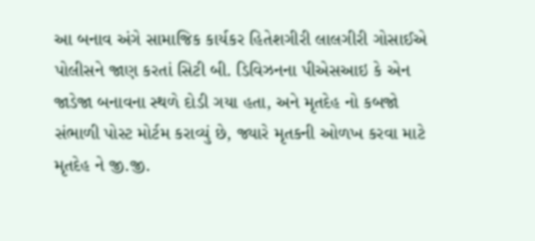આ બનાવ અંગે સામાજિક કાર્યકર હિતેશગીરી લાલગીરી ગોસાઈએ પોલીસને જાણ કરતાં સિટી બી. ડિવિઝનના પીએસઆઇ કે એન જાડેજા બનાવના સ્થળે દોડી ગયા હતા, અને મૃતદેહ નો કબજો સંભાળી પોસ્ટ મોર્ટમ કરાવ્યું છે, જ્યારે મૃતકની ઓળખ કરવા માટે મૃતદેહ ને જી.જી.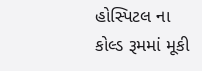હોસ્પિટલ ના કોલ્ડ રૂમમાં મૂકી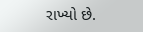રાખ્યો છે.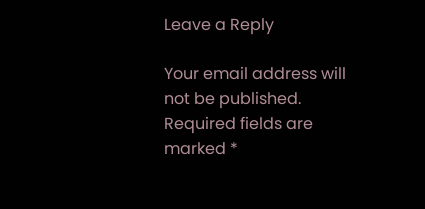Leave a Reply

Your email address will not be published. Required fields are marked *